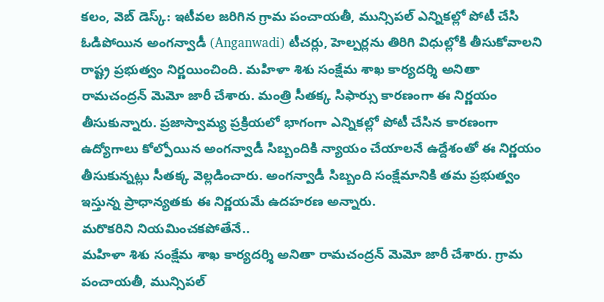కలం, వెబ్ డెస్క్: ఇటీవల జరిగిన గ్రామ పంచాయతీ, మున్సిపల్ ఎన్నికల్లో పోటీ చేసి ఓడిపోయిన అంగన్వాడీ (Anganwadi) టీచర్లు, హెల్పర్లను తిరిగి విధుల్లోకి తీసుకోవాలని రాష్ట్ర ప్రభుత్వం నిర్ణయించింది. మహిళా శిశు సంక్షేమ శాఖ కార్యదర్శి అనితా రామచంద్రన్ మెమో జారీ చేశారు. మంత్రి సీతక్క సిఫార్సు కారణంగా ఈ నిర్ణయం తీసుకున్నారు. ప్రజాస్వామ్య ప్రక్రియలో భాగంగా ఎన్నికల్లో పోటీ చేసిన కారణంగా ఉద్యోగాలు కోల్పోయిన అంగన్వాడీ సిబ్బందికి న్యాయం చేయాలనే ఉద్దేశంతో ఈ నిర్ణయం తీసుకున్నట్లు సీతక్క వెల్లడించారు. అంగన్వాడీ సిబ్బంది సంక్షేమానికి తమ ప్రభుత్వం ఇస్తున్న ప్రాధాన్యతకు ఈ నిర్ణయమే ఉదహరణ అన్నారు.
మరొకరిని నియమించకపోతేనే..
మహిళా శిశు సంక్షేమ శాఖ కార్యదర్శి అనితా రామచంద్రన్ మెమో జారీ చేశారు. గ్రామ పంచాయతీ, మున్సిపల్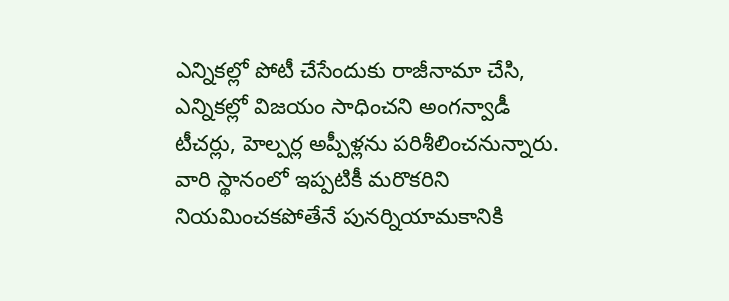ఎన్నికల్లో పోటీ చేసేందుకు రాజీనామా చేసి, ఎన్నికల్లో విజయం సాధించని అంగన్వాడీ టీచర్లు, హెల్పర్ల అప్పీళ్లను పరిశీలించనున్నారు. వారి స్థానంలో ఇప్పటికీ మరొకరిని నియమించకపోతేనే పునర్నియామకానికి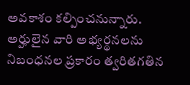అవకాశం కల్పించనున్నారు. అర్హులైన వారి అభ్యర్థనలను నిబంధనల ప్రకారం త్వరితగతిన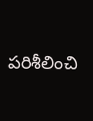పరిశీలించి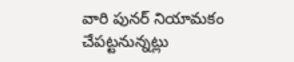వారి పునర్ నియామకం చేపట్టనున్నట్లు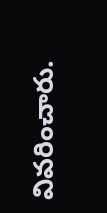వివరించారు.